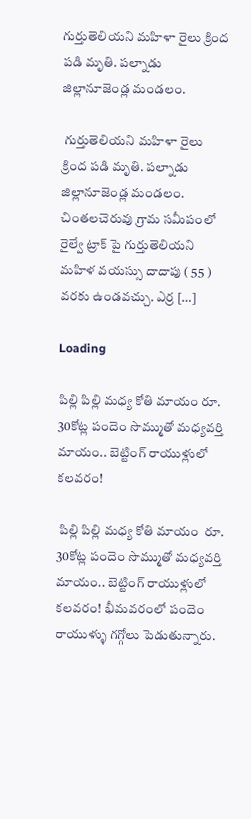గుర్తుతెలియని మహిళా రైలు క్రింద పడి మృతి. పల్నాడు జిల్లానూజెండ్ల మండలం.

 గుర్తుతెలియని మహిళా రైలు క్రింద పడి మృతి. పల్నాడు జిల్లానూజెండ్ల మండలం. చింతలచెరువు గ్రామ సమీపంలో రైల్వే ట్రాక్ పై గుర్తుతెలియని మహిళ వయస్సు దాదాపు ( 55 ) వరకు ఉండవచ్చు. ఎర్ర […]

Loading

పిల్లి పిల్లి మధ్య కోతి మాయం రూ. 30కోట్ల పందెం సొమ్ముతో మధ్యవర్తి మాయం.. బెట్టింగ్ రాయుళ్లులో కలవరం!

 పిల్లి పిల్లి మధ్య కోతి మాయం  రూ. 30కోట్ల పందెం సొమ్ముతో మధ్యవర్తి మాయం.. బెట్టింగ్ రాయుళ్లులో కలవరం! భీమవరంలో పందెం రాయుళ్ళు గగ్గోలు పెడుతున్నారు.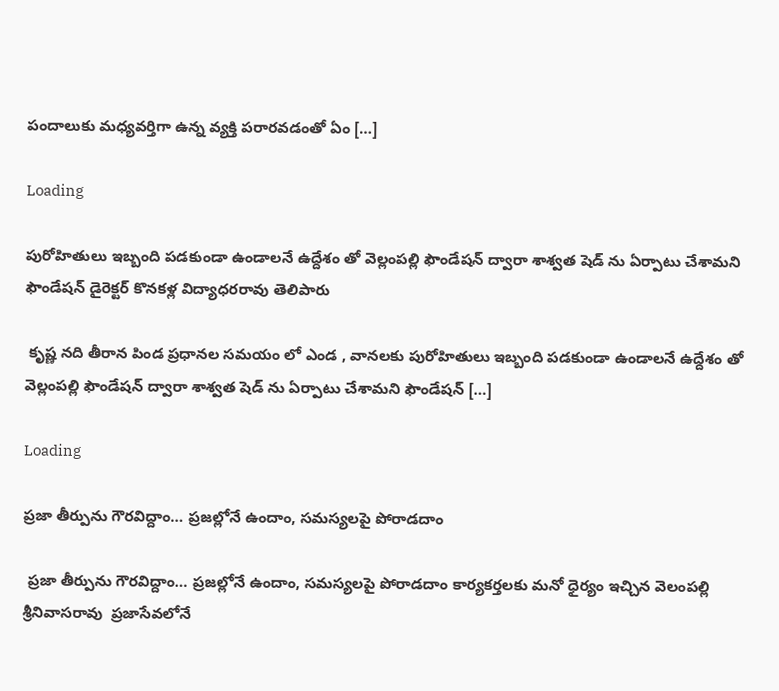పందాలుకు మధ్యవర్తిగా ఉన్న వ్యక్తి పరారవడంతో ఏం […]

Loading

పురోహితులు ఇబ్బంది పడకుండా ఉండాలనే ఉద్దేశం తో వెల్లంపల్లి ఫౌండేషన్ ద్వారా శాశ్వత షెడ్ ను ఏర్పాటు చేశామని ఫౌండేషన్ డైరెక్టర్ కొనకళ్ల విద్యాధరరావు తెలిపారు

 కృష్ణ నది తీరాన పిండ ప్రధానల సమయం లో ఎండ , వానలకు పురోహితులు ఇబ్బంది పడకుండా ఉండాలనే ఉద్దేశం తో వెల్లంపల్లి ఫౌండేషన్ ద్వారా శాశ్వత షెడ్ ను ఏర్పాటు చేశామని ఫౌండేషన్ […]

Loading

ప్రజా తీర్పును గౌరవిద్దాం… ప్రజల్లోనే ఉందాం, సమస్యలపై పోరాడదాం

 ప్రజా తీర్పును గౌరవిద్దాం… ప్రజల్లోనే ఉందాం, సమస్యలపై పోరాడదాం కార్యకర్తలకు మనో ధైర్యం ఇచ్చిన వెలంపల్లి శ్రీనివాసరావు  ప్రజాసేవలోనే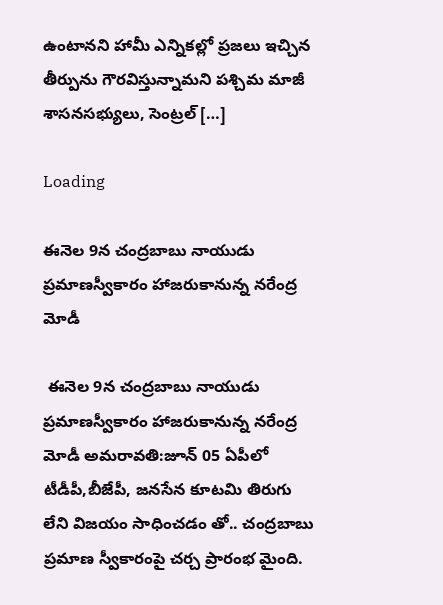ఉంటానని హామీ ఎన్నికల్లో ప్రజలు ఇచ్చిన తీర్పును గౌరవిస్తున్నామని పశ్చిమ మాజీ శాసనసభ్యులు, సెంట్రల్ […]

Loading

ఈనెల 9న చంద్రబాబు నాయుడు ప్రమాణస్వీకారం హాజరుకానున్న నరేంద్ర మోడీ

 ఈనెల 9న చంద్రబాబు నాయుడు ప్రమాణస్వీకారం హాజరుకానున్న నరేంద్ర మోడీ అమరావతి:జూన్ 05 ఏపీలో టీడీపీ,బీజేపీ, జనసేన కూటమి తిరుగు లేని విజయం సాధించడం తో.. చంద్రబాబు ప్రమాణ స్వీకారంపై చర్చ ప్రారంభ మైంది.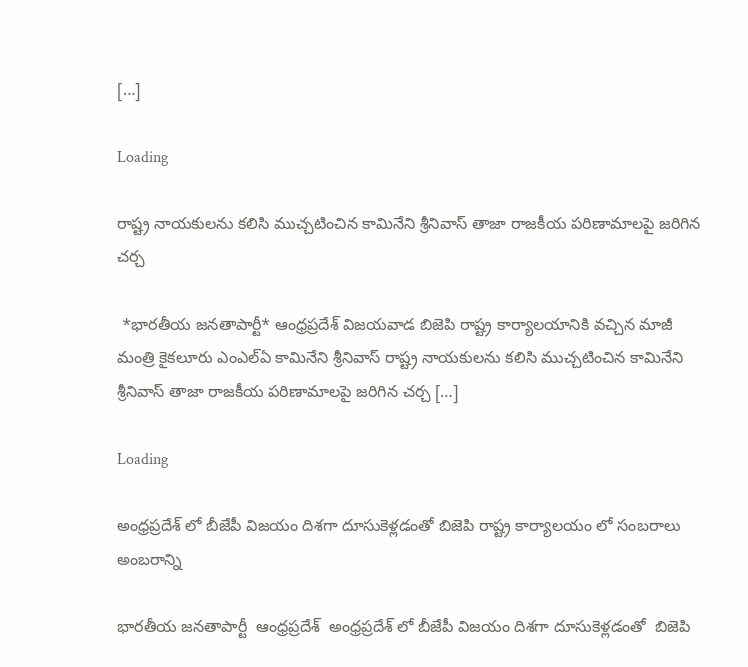[…]

Loading

రాష్ట్ర నాయకులను కలిసి ముచ్చటించిన కామినేని శ్రీనివాస్ తాజా రాజకీయ పరిణామాలపై జరిగిన చర్చ

 *భారతీయ జనతాపార్టీ* ఆంధ్రప్రదేశ్ విజయవాడ బిజెపి రాష్ట్ర కార్యాలయానికి వచ్చిన మాజీ మంత్రి కైకలూరు ఎంఎల్ఏ కామినేని శ్రీనివాస్ రాష్ట్ర నాయకులను కలిసి ముచ్చటించిన కామినేని శ్రీనివాస్ తాజా రాజకీయ పరిణామాలపై జరిగిన చర్చ […]

Loading

అంధ్రప్రదేశ్ లో బీజేపీ విజయం దిశగా దూసుకెళ్లడంతో బిజెపి రాష్ట్ర కార్యాలయం లో సంబరాలు అంబరాన్ని

భారతీయ జనతాపార్టీ  ఆంధ్రప్రదేశ్  అంధ్రప్రదేశ్ లో బీజేపీ విజయం దిశగా దూసుకెళ్లడంతో  బిజెపి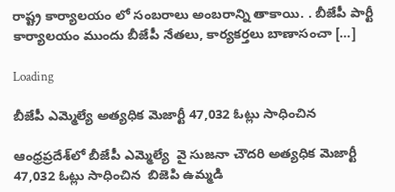రాష్ట్ర కార్యాలయం లో సంబరాలు అంబరాన్ని తాకాయి. . బీజేపీ పార్టీ కార్యాలయం ముందు బీజేపీ నేతలు, కార్యకర్తలు బాణాసంచా […]

Loading

బీజేపీ ఎమ్మెల్యే అత్యధిక మెజార్టీ 47,032 ఓట్లు సాధించిన

ఆంధ్రప్రదేశ్‌లో బీజేపీ ఎమ్మెల్యే  వై సుజనా చౌదరి అత్యధిక మెజార్టీ 47,032 ఓట్లు సాధించిన  బిజెపి ఉమ్మడి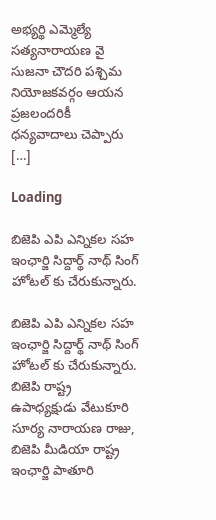అభ్యర్థి ఎమ్మెల్యే సత్యనారాయణ వై సుజనా చౌదరి పశ్చిమ నియోజకవర్గం ఆయన ప్రజలందరికీ ధన్యవాదాలు చెప్పారు […]

Loading

బిజెపి ఎపి ఎన్నికల సహ ఇంఛార్జి సిద్దార్థ్ నాథ్ సింగ్ హోటల్ కు చేరుకున్నారు.

బిజెపి ఎపి ఎన్నికల సహ ఇంఛార్జి సిద్దార్థ్ నాథ్ సింగ్ హోటల్ కు చేరుకున్నారు. బిజెపి రాష్ట్ర ఉపాధ్యక్షుడు వేటుకూరి సూర్య నారాయణ రాజు, బిజెపి మీడియా రాష్ట్ర ఇంఛార్జి పాతూరి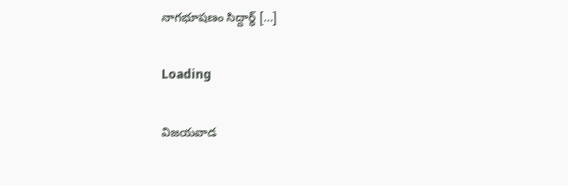నాగభూషణం సిద్దార్థ్ […]

Loading

విజయవాడ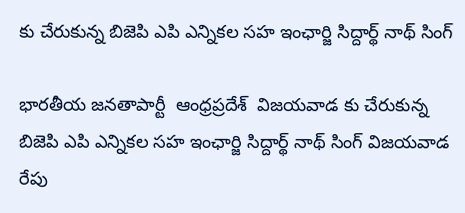కు చేరుకున్న బిజెపి ఎపి ఎన్నికల సహ ఇంఛార్జి సిద్దార్థ్ నాథ్ సింగ్

భారతీయ జనతాపార్టీ  ఆంధ్రప్రదేశ్  విజయవాడ కు చేరుకున్న బిజెపి ఎపి ఎన్నికల సహ ఇంఛార్జి సిద్దార్థ్ నాథ్ సింగ్ విజయవాడ రేపు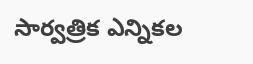సార్వత్రిక ఎన్నికల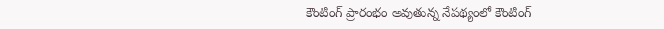కౌంటింగ్ ప్రారంభం అవుతున్న నేపథ్యంలో కౌంటింగ్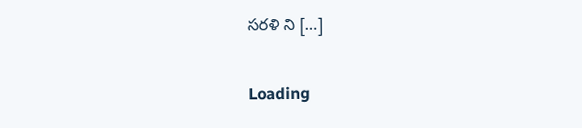సరళి ని […]

Loading